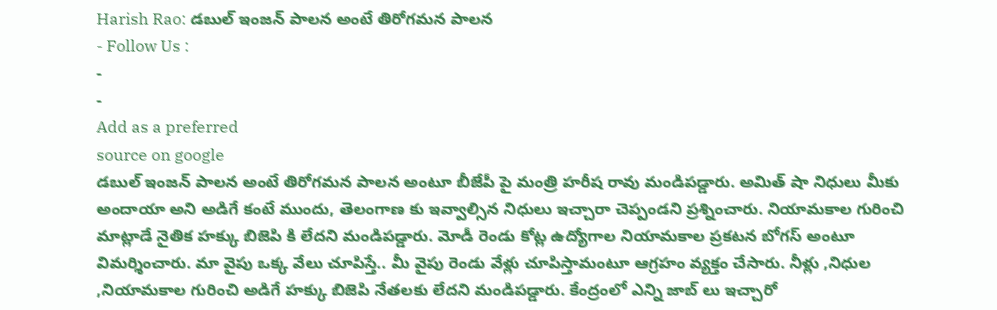Harish Rao: డబుల్ ఇంజన్ పాలన అంటే తిరోగమన పాలన
- Follow Us :
-
-
Add as a preferred
source on google
డబుల్ ఇంజన్ పాలన అంటే తిరోగమన పాలన అంటూ బీజేపీ పై మంత్రి హరీష రావు మండిపడ్డారు. అమిత్ షా నిధులు మీకు అందాయా అని అడిగే కంటే ముందు, తెలంగాణ కు ఇవ్వాల్సిన నిధులు ఇచ్చారా చెప్పండని ప్రశ్నించారు. నియామకాల గురించి మాట్లాడే నైతిక హక్కు బిజెపి కి లేదని మండిపడ్డారు. మోడీ రెండు కోట్ల ఉద్యోగాల నియామకాల ప్రకటన బోగస్ అంటూ విమర్శించారు. మా వైపు ఒక్క వేలు చూపిస్తే.. మీ వైపు రెండు వేళ్లు చూపిస్తామంటూ ఆగ్రహం వ్యక్తం చేసారు. నీళ్లు ,నిధుల ,నియామకాల గురించి అడిగే హక్కు బిజెపి నేతలకు లేదని మండిపడ్డారు. కేంద్రంలో ఎన్ని జాబ్ లు ఇచ్చారో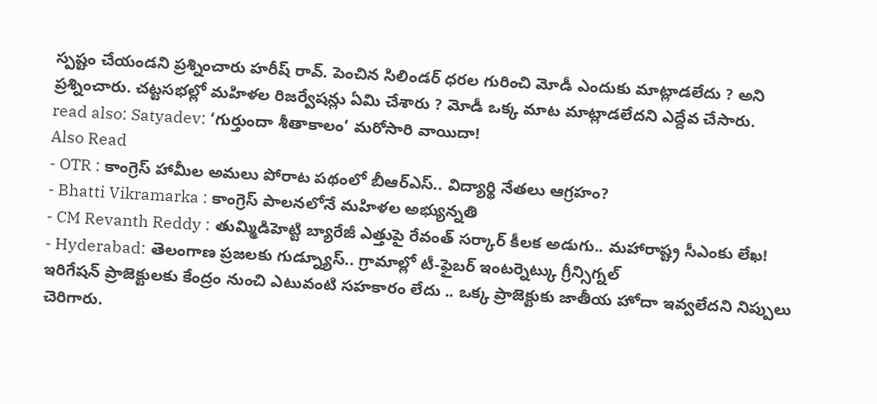స్పష్టం చేయండని ప్రశ్నించారు హరీష్ రావ్. పెంచిన సిలిండర్ ధరల గురించి మోడీ ఎందుకు మాట్లాడలేదు ? అని ప్రశ్నించారు. చట్టసభల్లో మహిళల రిజర్వేషన్లు ఏమి చేశారు ? మోడీ ఒక్క మాట మాట్లాడలేదని ఎద్దేవ చేసారు.
read also: Satyadev: ‘గుర్తుందా శీతాకాలం’ మరోసారి వాయిదా!
Also Read
- OTR : కాంగ్రెస్ హామీల అమలు పోరాట పథంలో బీఆర్ఎస్.. విద్యార్థి నేతలు ఆగ్రహం?
- Bhatti Vikramarka : కాంగ్రెస్ పాలనలోనే మహిళల అభ్యున్నతి
- CM Revanth Reddy : తుమ్మిడిహెట్టి బ్యారేజీ ఎత్తుపై రేవంత్ సర్కార్ కీలక అడుగు.. మహారాష్ట్ర సీఎంకు లేఖ!
- Hyderabad: తెలంగాణ ప్రజలకు గుడ్న్యూస్.. గ్రామాల్లో టీ-ఫైబర్ ఇంటర్నెట్కు గ్రీన్సిగ్నల్
ఇరిగేషన్ ప్రాజెక్టులకు కేంద్రం నుంచి ఎటువంటి సహకారం లేదు .. ఒక్క ప్రాజెక్టుకు జాతీయ హోదా ఇవ్వలేదని నిప్పులు చెరిగారు.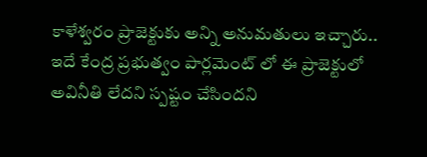కాళేశ్వరం ప్రాజెక్టుకు అన్ని అనుమతులు ఇచ్చారు.. ఇదే కేంద్ర ప్రభుత్వం పార్లమెంట్ లో ఈ ప్రాజెక్టులో అవినీతి లేదని స్పష్టం చేసిందని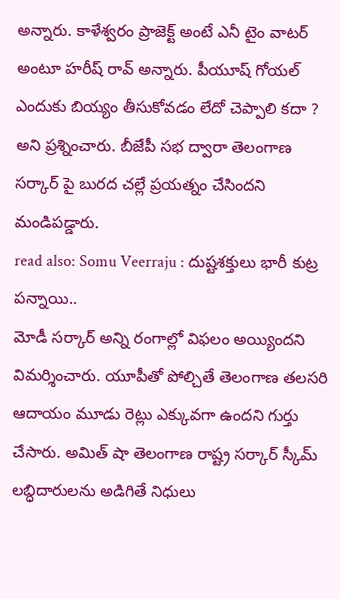అన్నారు. కాళేశ్వరం ప్రాజెక్ట్ అంటే ఎనీ టైం వాటర్ అంటూ హరీష్ రావ్ అన్నారు. పీయూష్ గోయల్ ఎందుకు బియ్యం తీసుకోవడం లేదో చెప్పాలి కదా ? అని ప్రశ్నించారు. బీజేపీ సభ ద్వారా తెలంగాణ సర్కార్ పై బురద చల్లే ప్రయత్నం చేసిందని మండిపడ్డారు.
read also: Somu Veerraju : దుష్టశక్తులు భారీ కుట్ర పన్నాయి..
మోడీ సర్కార్ అన్ని రంగాల్లో విఫలం అయ్యిందని విమర్శించారు. యూపీతో పోల్చితే తెలంగాణ తలసరి ఆదాయం మూడు రెట్లు ఎక్కువగా ఉందని గుర్తు చేసారు. అమిత్ షా తెలంగాణ రాష్ట్ర సర్కార్ స్కీమ్ లబ్ధిదారులను అడిగితే నిధులు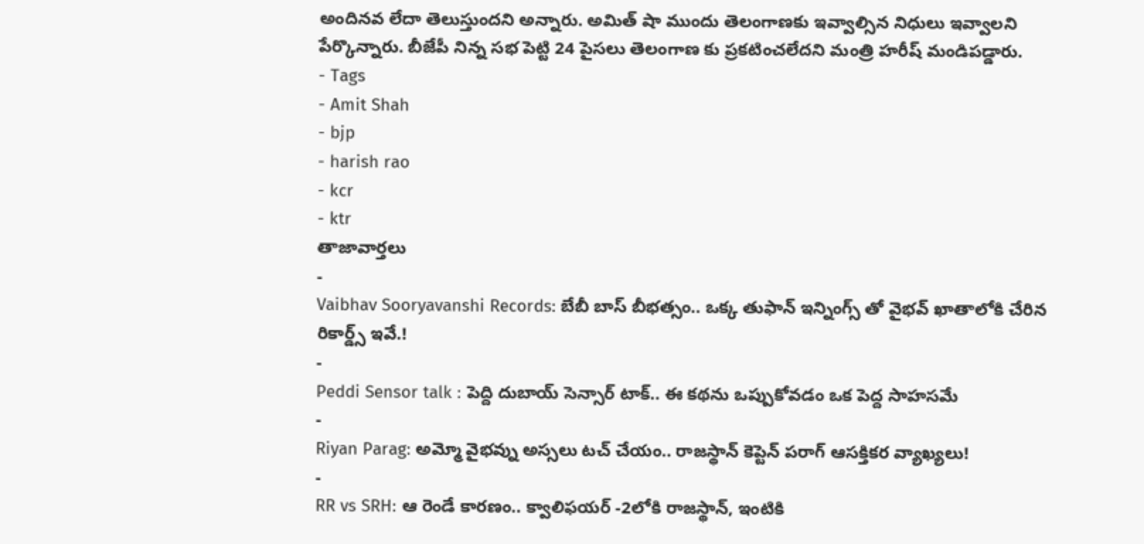అందినవ లేదా తెలుస్తుందని అన్నారు. అమిత్ షా ముందు తెలంగాణకు ఇవ్వాల్సిన నిధులు ఇవ్వాలని పేర్కొన్నారు. బీజేపీ నిన్న సభ పెట్టి 24 పైసలు తెలంగాణ కు ప్రకటించలేదని మంత్రి హరీష్ మండిపడ్డారు.
- Tags
- Amit Shah
- bjp
- harish rao
- kcr
- ktr
తాజావార్తలు
-
Vaibhav Sooryavanshi Records: బేబీ బాస్ బీభత్సం.. ఒక్క తుఫాన్ ఇన్నింగ్స్ తో వైభవ్ ఖాతాలోకి చేరిన రికార్డ్స్ ఇవే.!
-
Peddi Sensor talk : పెద్ది దుబాయ్ సెన్సార్ టాక్.. ఈ కథను ఒప్పుకోవడం ఒక పెద్ద సాహసమే
-
Riyan Parag: అమ్మో వైభవ్ను అస్సలు టచ్ చేయం.. రాజస్థాన్ కెప్టెన్ పరాగ్ ఆసక్తికర వ్యాఖ్యలు!
-
RR vs SRH: ఆ రెండే కారణం.. క్వాలిఫయర్ -2లోకి రాజస్థాన్, ఇంటికి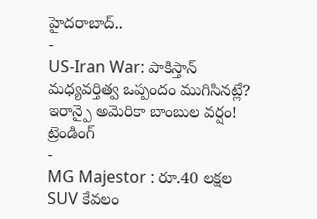హైదరాబాద్..
-
US-Iran War: పాకిస్తాన్ మధ్యవర్తిత్వ ఒప్పందం ముగిసినట్లే? ఇరాన్పై అమెరికా బాంబుల వర్షం!
ట్రెండింగ్
-
MG Majestor : రూ.40 లక్షల SUV కేవలం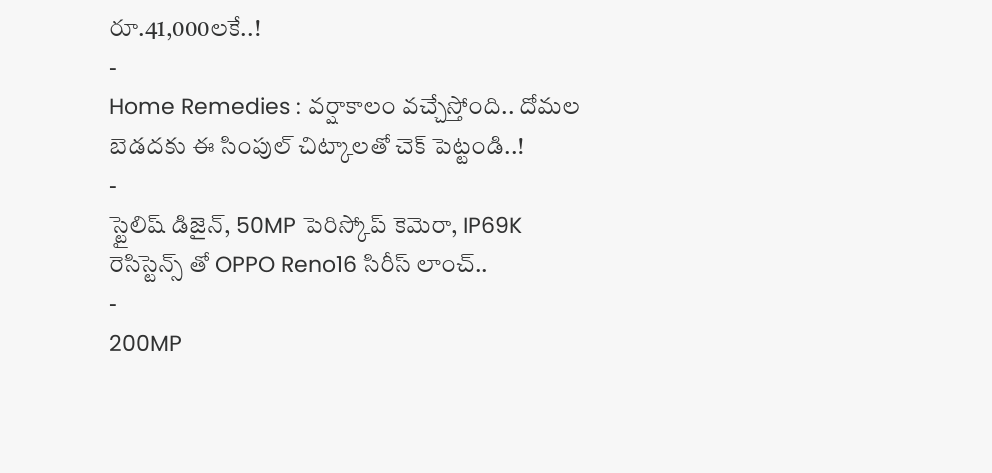రూ.41,000లకే..!
-
Home Remedies : వర్షాకాలం వచ్చేస్తోంది.. దోమల బెడదకు ఈ సింపుల్ చిట్కాలతో చెక్ పెట్టండి..!
-
స్టైలిష్ డిజైన్, 50MP పెరిస్కోప్ కెమెరా, IP69K రెసిస్టెన్స్ తో OPPO Reno16 సిరీస్ లాంచ్..
-
200MP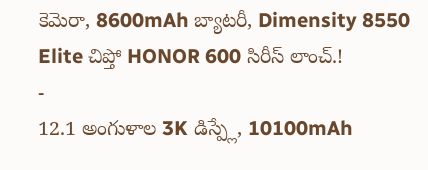కెమెరా, 8600mAh బ్యాటరీ, Dimensity 8550 Elite చిప్తో HONOR 600 సిరీస్ లాంచ్.!
-
12.1 అంగుళాల 3K డిస్ప్లే, 10100mAh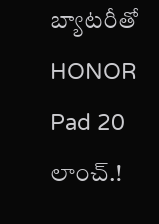బ్యాటరీతో HONOR Pad 20 లాంచ్.!